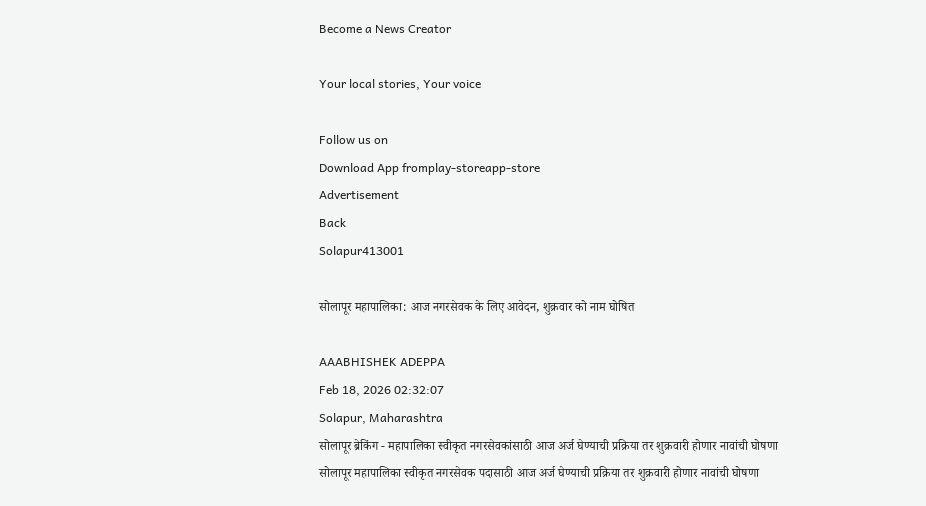Become a News Creator

Your local stories, Your voice

Follow us on
Download App fromplay-storeapp-store
Advertisement
Back
Solapur413001

सोलापूर महापालिका: आज नगरसेवक के लिए आवेदन, शुक्रवार को नाम घोषित

AAABHISHEK ADEPPA
Feb 18, 2026 02:32:07
Solapur, Maharashtra
सोलापूर ब्रेकिंग - महापालिका स्वीकृत नगरसेवकांसाठी आज अर्ज घेण्याची प्रक्रिया तर शुक्रवारी होणार नावांची घोषणा सोलापूर महापालिका स्वीकृत नगरसेवक पदासाठी आज अर्ज घेण्याची प्रक्रिया तर शुक्रवारी होणार नावांची घोषणा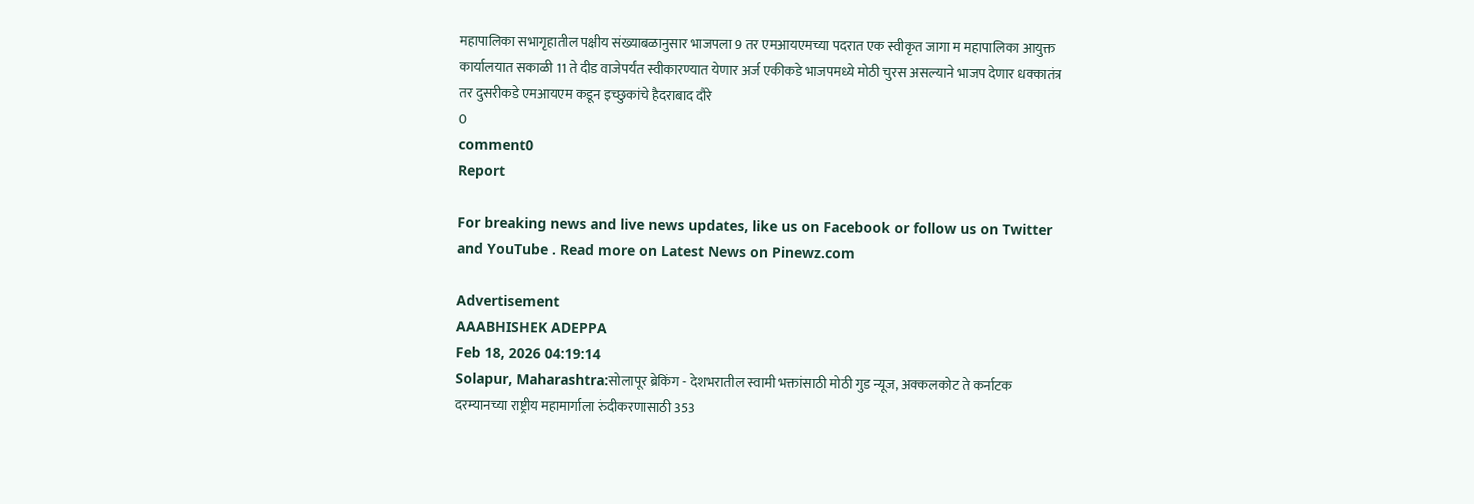महापालिका सभागृहातील पक्षीय संख्याबळानुसार भाजपला 9 तर एमआयएमच्या पदरात एक स्वीकृत जागा म महापालिका आयुक्त कार्यालयात सकाळी 11 ते दीड वाजेपर्यंत स्वीकारण्यात येणार अर्ज एकीकडे भाजपमध्ये मोठी चुरस असल्याने भाजप देणार धक्कातंत्र तर दुसरीकडे एमआयएम कडून इच्छुकांचे हैदराबाद दौरे
0
comment0
Report

For breaking news and live news updates, like us on Facebook or follow us on Twitter and YouTube . Read more on Latest News on Pinewz.com

Advertisement
AAABHISHEK ADEPPA
Feb 18, 2026 04:19:14
Solapur, Maharashtra:सोलापूर ब्रेकिंग - देशभरातील स्वामी भक्तांसाठी मोठी गुड न्यूज, अक्कलकोट ते कर्नाटक दरम्यानच्या राष्ट्रीय महामार्गाला रुंदीकरणासाठी 353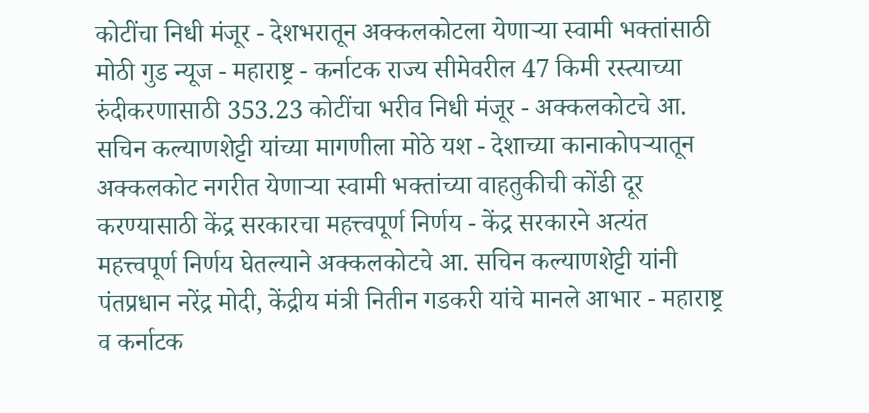कोटींचा निधी मंजूर - देशभरातून अक्कलकोटला येणाऱ्या स्वामी भक्तांसाठी मोठी गुड न्यूज - महाराष्ट्र - कर्नाटक राज्य सीमेवरील 47 किमी रस्त्याच्या रुंदीकरणासाठी 353.23 कोटींचा भरीव निधी मंजूर - अक्कलकोटचे आ. सचिन कल्याणशेट्टी यांच्या मागणीला मोठे यश - देशाच्या कानाकोपऱ्यातून अक्कलकोट नगरीत येणाऱ्या स्वामी भक्तांच्या वाहतुकीची कोंडी दूर करण्यासाठी केंद्र सरकारचा महत्त्वपूर्ण निर्णय - केंद्र सरकारने अत्यंत महत्त्वपूर्ण निर्णय घेतल्याने अक्कलकोटचे आ. सचिन कल्याणशेट्टी यांनी पंतप्रधान नरेंद्र मोदी, केंद्रीय मंत्री नितीन गडकरी यांचे मानले आभार - महाराष्ट्र व कर्नाटक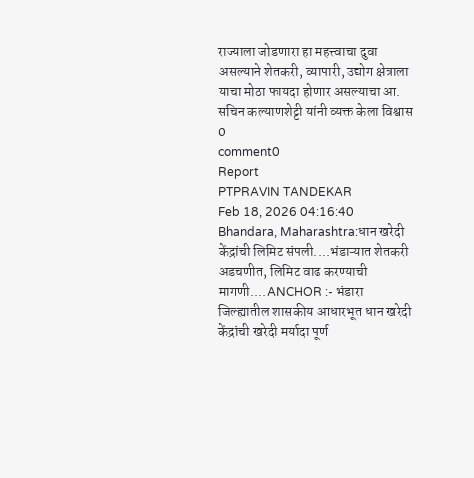राज्याला जोडणारा हा महत्त्वाचा दुवा असल्याने शेतकरी, व्यापारी, उद्योग क्षेत्राला याचा मोठा फायदा होणार असल्याचा आ. सचिन कल्याणशेट्टी यांनी व्यक्त केला विश्वास
0
comment0
Report
PTPRAVIN TANDEKAR
Feb 18, 2026 04:16:40
Bhandara, Maharashtra:धान खरेदी केंद्रांची लिमिट संपली....भंडाऱ्यात शेतकरी अडचणीत, लिमिट वाढ करण्याची मागणी....ANCHOR :- भंडारा जिल्ह्यातील शासकीय आधारभूत धान खरेदी केंद्रांची खरेदी मर्यादा पूर्ण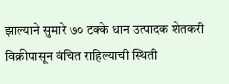झाल्याने सुमारे ७० टक्के धान उत्पादक शेतकरी विक्रीपासून वंचित राहिल्याची स्थिती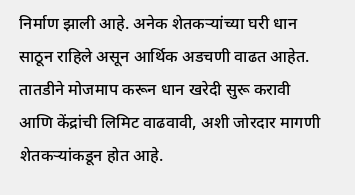निर्माण झाली आहे. अनेक शेतकऱ्यांच्या घरी धान साठून राहिले असून आर्थिक अडचणी वाढत आहेत. तातडीने मोजमाप करून धान खरेदी सुरू करावी आणि केंद्रांची लिमिट वाढवावी, अशी जोरदार मागणी शेतकऱ्यांकडून होत आहे.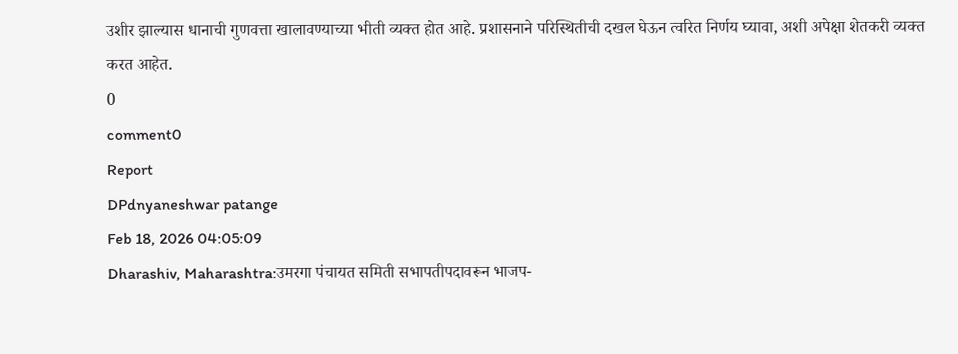उशीर झाल्यास धानाची गुणवत्ता खालावण्याच्या भीती व्यक्त होत आहे. प्रशासनाने परिस्थितीची दखल घेऊन त्वरित निर्णय घ्यावा, अशी अपेक्षा शेतकरी व्यक्त करत आहेत.
0
comment0
Report
DPdnyaneshwar patange
Feb 18, 2026 04:05:09
Dharashiv, Maharashtra:उमरगा पंचायत समिती सभापतीपदावरून भाजप-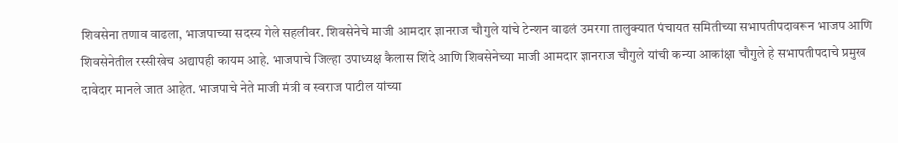शिवसेना तणाव वाढला, भाजपाच्या सदस्य गेले सहलीवर. शिवसेनेचे माजी आमदार ज्ञानराज चौगुले यांचे टेन्शन वाढलं उमरगा तालुक्यात पंचायत समितीच्या सभापतीपदावरून भाजप आणि शिवसेनेतील रस्सीखेच अद्यापही कायम आहे. भाजपाचे जिल्हा उपाध्यक्ष कैलास शिंदे आणि शिवसेनेच्या माजी आमदार ज्ञानराज चौगुले यांची कन्या आकांक्षा चौगुले हे सभापतीपदाचे प्रमुख दावेदार मानले जात आहेत. भाजपाचे नेते माजी मंत्री व स्वराज पाटील यांच्या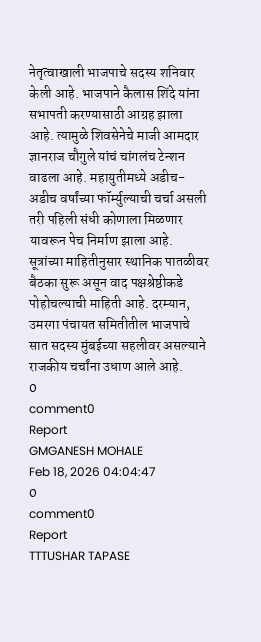नेतृत्वाखाली भाजपाचे सदस्य शनिवार केली आहे. भाजपाने कैलास शिंदे यांना सभापती करण्यासाठी आग्रह झाला आहे. त्यामुळे शिवसेनेचे माजी आमदार ज्ञानराज चौगुले यांचं चांगलंच टेन्शन वाढला आहे. महायुतीमध्ये अडीच-अडीच वर्षांच्या फॉर्म्युल्याची चर्चा असली तरी पहिली संधी कोणाला मिळणार यावरून पेच निर्माण झाला आहे. सूत्रांच्या माहितीनुसार स्थानिक पातळीवर बैठका सुरू असून वाद पक्षश्रेष्ठीकडे पोहोचल्याची माहिती आहे. दरम्यान, उमरगा पंचायत समितीतील भाजपाचे सात सदस्य मुंबईच्या सहलीवर असल्याने राजकीय चर्चांना उधाण आले आहे.
0
comment0
Report
GMGANESH MOHALE
Feb 18, 2026 04:04:47
0
comment0
Report
TTTUSHAR TAPASE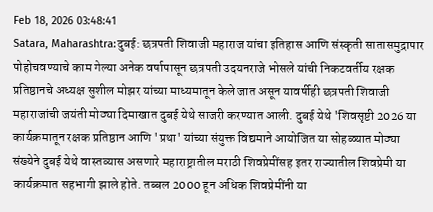Feb 18, 2026 03:48:41
Satara, Maharashtra:दुबई: छत्रपती शिवाजी महाराज यांचा इतिहास आणि संस्कृती सातासमुद्रापार पोहोचवण्याचे काम गेल्या अनेक वर्षापासून छत्रपती उदयनराजे भोसले यांची निकटवर्तीय रक्षक प्रतिष्ठानचे अध्यक्ष सुशील मोझर यांच्या माध्यमातून केले जात असून यावर्षीही छत्रपती शिवाजी महाराजांची जयंती मोठ्या दिमाखात दुबई येथे साजरी करण्यात आली. दुबई येथे 'शिवसृष्टी 2026 या कार्यक्रमातून रक्षक प्रतिष्ठान आणि 'प्रथा' यांच्या संयुक्त विद्यमाने आयोजित या सोहळ्यात मोठ्या संख्येने दुबई येथे वास्तव्यास असणारे महाराष्ट्रातील मराठी शिवप्रेमींसह इतर राज्यातील शिवप्रेमी या कार्यक्रमात सहभागी झाले होते. तब्बल 2000 हून अधिक शिवप्रेमींनी या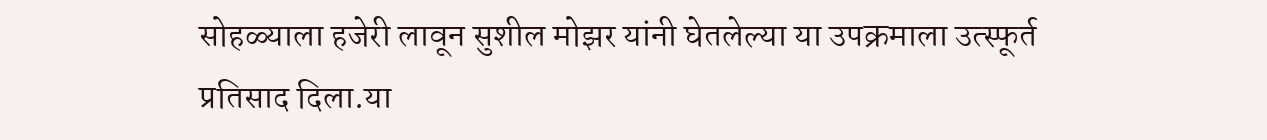सोहळ्याला हजेरी लावून सुशील मोझर यांनी घेतलेल्या या उपक्रमाला उत्स्फूर्त प्रतिसाद दिला.या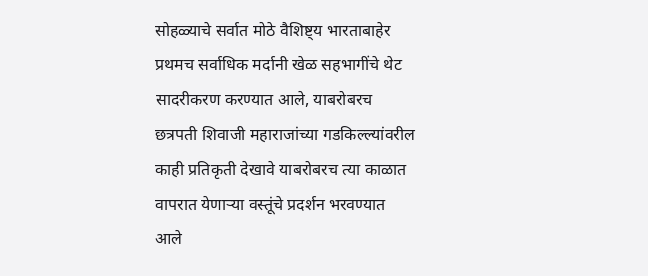सोहळ्याचे सर्वात मोठे वैशिष्ट्य भारताबाहेर प्रथमच सर्वाधिक मर्दानी खेळ सहभागींचे थेट सादरीकरण करण्यात आले, याबरोबरच छत्रपती शिवाजी महाराजांच्या गडकिल्ल्यांवरील काही प्रतिकृती देखावे याबरोबरच त्या काळात वापरात येणाऱ्या वस्तूंचे प्रदर्शन भरवण्यात आले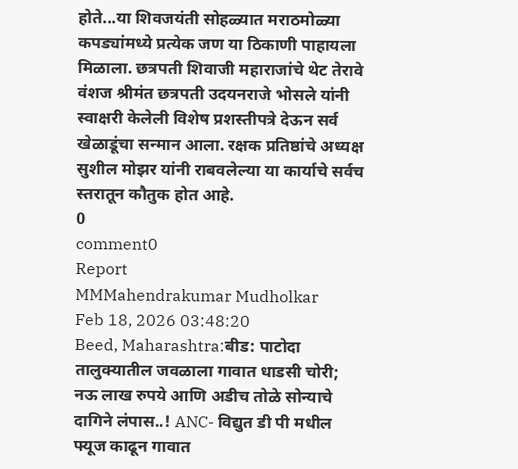होते...या शिवजयंती सोहळ्यात मराठमोळ्या कपड्यांमध्ये प्रत्येक जण या ठिकाणी पाहायला मिळाला. छत्रपती शिवाजी महाराजांचे थेट तेरावे वंशज श्रीमंत छत्रपती उदयनराजे भोसले यांनी स्वाक्षरी केलेली विशेष प्रशस्तीपत्रे देऊन सर्व खेळाडूंचा सन्मान आला. रक्षक प्रतिष्ठांचे अध्यक्ष सुशील मोझर यांनी राबवलेल्या या कार्याचे सर्वच स्तरातून कौतुक होत आहे.
0
comment0
Report
MMMahendrakumar Mudholkar
Feb 18, 2026 03:48:20
Beed, Maharashtra:बीड: पाटोदा तालुक्यातील जवळाला गावात धाडसी चोरी; नऊ लाख रुपये आणि अडीच तोळे सोन्याचे दागिने लंपास..! ANC- विद्युत डी पी मधील फ्यूज काढून गावात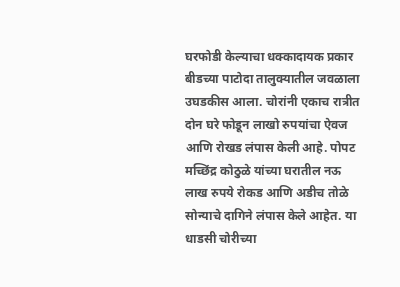घरफोडी केल्याचा धक्कादायक प्रकार बीडच्या पाटोदा तालुक्यातील जवळाला उघडकीस आला. चोरांनी एकाच रात्रीत दोन घरे फोडून लाखो रुपयांचा ऐवज आणि रोखड लंपास केली आहे. पोपट मच्छिंद्र कोठुळे यांच्या घरातील नऊ लाख रुपये रोकड आणि अडीच तोळे सोन्याचे दागिने लंपास केले आहेत. या धाडसी चोरीच्या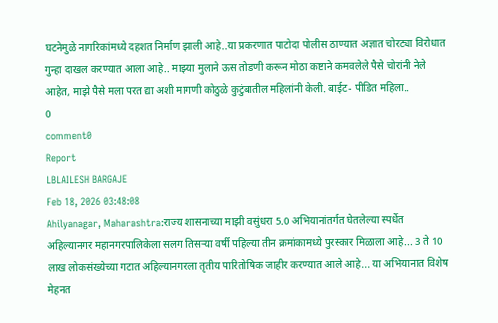घटनेमुळे नागरिकांमध्ये दहशत निर्माण झाली आहे..या प्रकरणात पाटोदा पोलीस ठाण्यात अज्ञात चोरट्या विरोधात गुन्हा दाखल करण्यात आला आहे.. माझ्या मुलाने ऊस तोडणी करून मोठा कष्टाने कमवलेले पैसे चोरांनी नेले आहेत, माझे पैसे मला परत द्या अशी मागणी कोठुळे कुटुंबातील महिलांनी केली. बाईट- पीडित महिला..
0
comment0
Report
LBLAILESH BARGAJE
Feb 18, 2026 03:48:08
Ahilyanagar, Maharashtra:राज्य शासनाच्या माझी वसुंधरा 5.0 अभियानांतर्गत घेतलेल्या स्पर्धेत अहिल्यानगर महानगरपालिकेला सलग तिसऱ्या वर्षी पहिल्या तीन क्रमांकामध्ये पुरस्कार मिळाला आहे... 3 ते 10 लाख लोकसंख्येच्या गटात अहिल्यानगरला तृतीय पारितोषिक जाहीर करण्यात आले आहे... या अभियानात विशेष मेहनत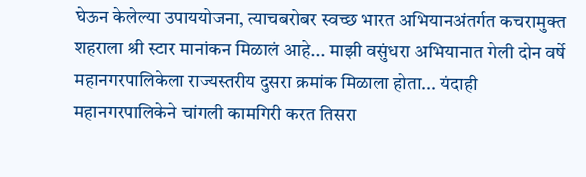घेऊन केलेल्या उपाययोजना, त्याचबरोबर स्वच्छ भारत अभियानअंतर्गत कचरामुक्त शहराला श्री स्टार मानांकन मिळालं आहे... माझी वसुंधरा अभियानात गेली दोन वर्षे महानगरपालिकेला राज्यस्तरीय दुसरा क्रमांक मिळाला होता... यंदाही महानगरपालिकेने चांगली कामगिरी करत तिसरा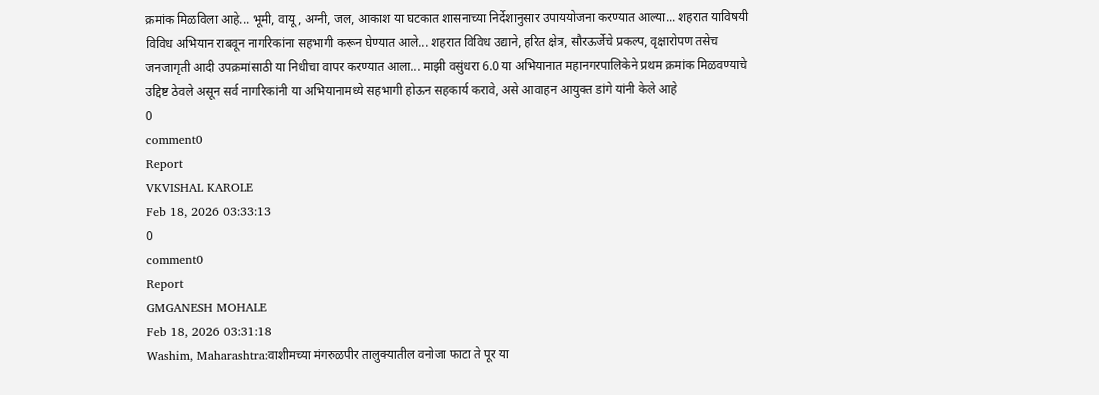क्रमांक मिळविला आहे... भूमी, वायू, अग्नी, जल, आकाश या घटकात शासनाच्या निर्देशानुसार उपाययोजना करण्यात आल्या... शहरात याविषयी विविध अभियान राबवून नागरिकांना सहभागी करून घेण्यात आले... शहरात विविध उद्याने, हरित क्षेत्र, सौरऊर्जेचे प्रकल्प, वृक्षारोपण तसेच जनजागृती आदी उपक्रमांसाठी या निधीचा वापर करण्यात आला... माझी वसुंधरा 6.0 या अभियानात महानगरपालिकेने प्रथम क्रमांक मिळवण्याचे उद्दिष्ट ठेवले असून सर्व नागरिकांनी या अभियानामध्ये सहभागी होऊन सहकार्य करावे, असे आवाहन आयुक्त डांगे यांनी केले आहे
0
comment0
Report
VKVISHAL KAROLE
Feb 18, 2026 03:33:13
0
comment0
Report
GMGANESH MOHALE
Feb 18, 2026 03:31:18
Washim, Maharashtra:वाशीमच्या मंगरुळपीर तालुक्यातील वनोजा फाटा ते पूर या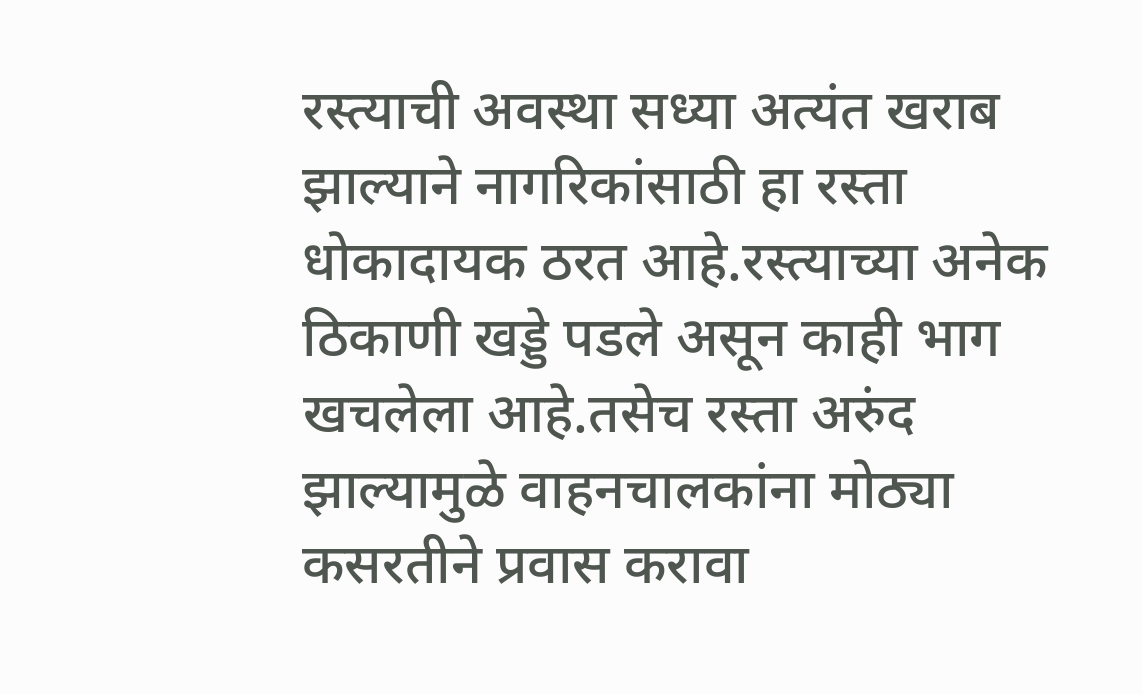रस्त्याची अवस्था सध्या अत्यंत खराब झाल्याने नागरिकांसाठी हा रस्ता धोकादायक ठरत आहे.रस्त्याच्या अनेक ठिकाणी खड्डे पडले असून काही भाग खचलेला आहे.तसेच रस्ता अरुंद झाल्यामुळे वाहनचालकांना मोठ्या कसरतीने प्रवास करावा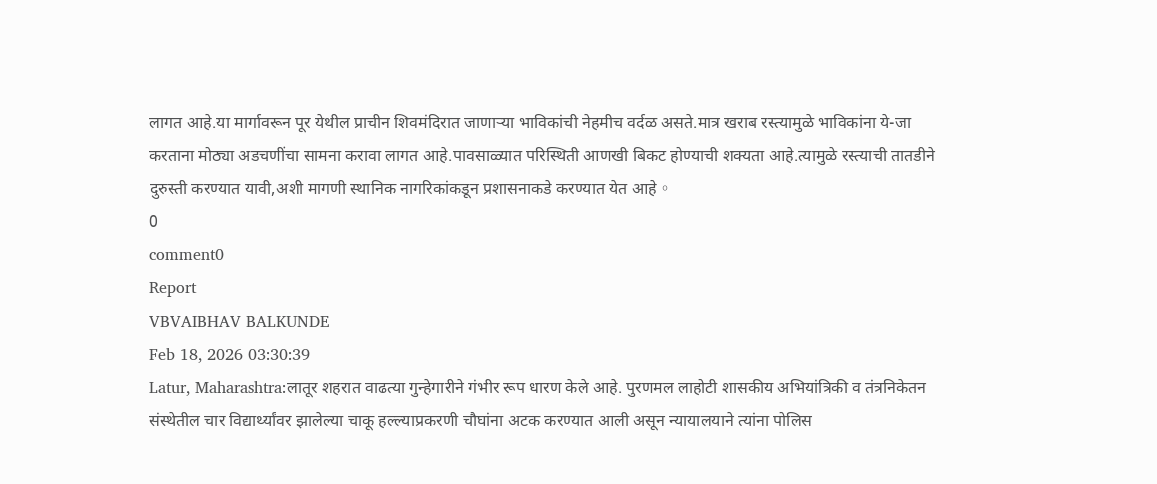लागत आहे.या मार्गावरून पूर येथील प्राचीन शिवमंदिरात जाणाऱ्या भाविकांची नेहमीच वर्दळ असते.मात्र खराब रस्त्यामुळे भाविकांना ये-जा करताना मोठ्या अडचणींचा सामना करावा लागत आहे.पावसाळ्यात परिस्थिती आणखी बिकट होण्याची शक्यता आहे.त्यामुळे रस्त्याची तातडीने दुरुस्ती करण्यात यावी,अशी मागणी स्थानिक नागरिकांकडून प्रशासनाकडे करण्यात येत आहे。
0
comment0
Report
VBVAIBHAV BALKUNDE
Feb 18, 2026 03:30:39
Latur, Maharashtra:लातूर शहरात वाढत्या गुन्हेगारीने गंभीर रूप धारण केले आहे. पुरणमल लाहोटी शासकीय अभियांत्रिकी व तंत्रनिकेतन संस्थेतील चार विद्यार्थ्यांवर झालेल्या चाकू हल्ल्याप्रकरणी चौघांना अटक करण्यात आली असून न्यायालयाने त्यांना पोलिस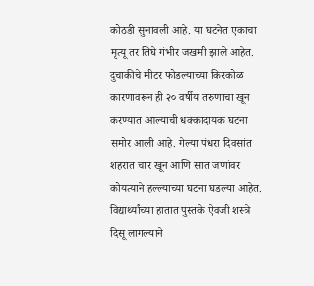कोठडी सुनावली आहे. या घटनेत एकाचा मृत्यू तर तिघे गंभीर जखमी झाले आहेत. दुचाकीचे मीटर फोडल्याच्या किरकोळ कारणावरून ही २० वर्षीय तरुणाचा खून करण्यात आल्याची धक्कादायक घटना समोर आली आहे. गेल्या पंधरा दिवसांत शहरात चार खून आणि सात जणांवर कोयत्याने हल्ल्याच्या घटना घडल्या आहेत. विद्यार्थ्यांच्या हातात पुस्तके ऐवजी शस्त्रे दिसू लागल्याने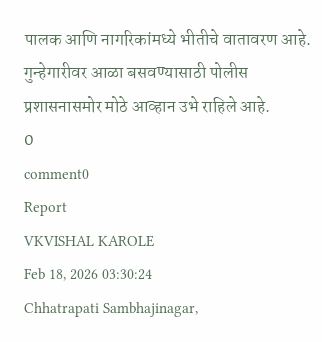पालक आणि नागरिकांमध्ये भीतीचे वातावरण आहे. गुन्हेगारीवर आळा बसवण्यासाठी पोलीस प्रशासनासमोर मोठे आव्हान उभे राहिले आहे.
0
comment0
Report
VKVISHAL KAROLE
Feb 18, 2026 03:30:24
Chhatrapati Sambhajinagar,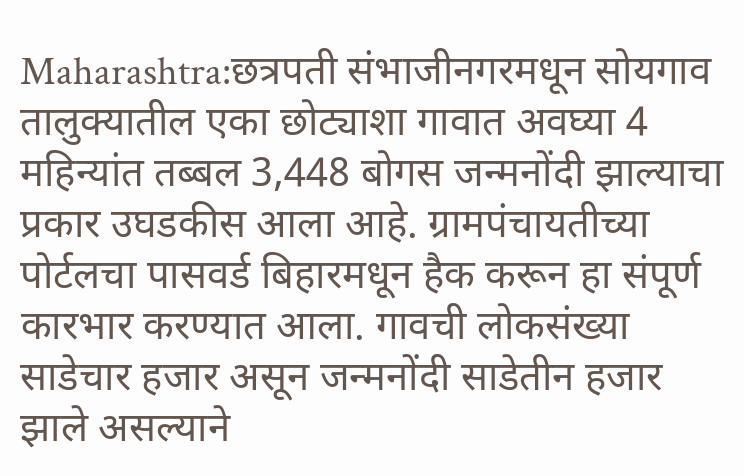Maharashtra:छत्रपती संभाजीनगरमधून सोयगाव तालुक्यातील एका छोट्याशा गावात अवघ्या 4 महिन्यांत तब्बल 3,448 बोगस जन्मनोंदी झाल्याचा प्रकार उघडकीस आला आहे. ग्रामपंचायतीच्या पोर्टलचा पासवर्ड बिहारमधून हैक करून हा संपूर्ण कारभार करण्यात आला. गावची लोकसंख्या साडेचार हजार असून जन्मनोंदी साडेतीन हजार झाले असल्याने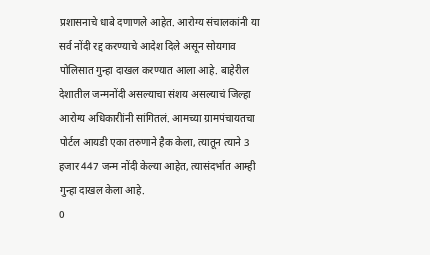प्रशासनाचे धाबे दणाणले आहेत. आरोग्य संचालकांनी या सर्व नोंदी रद्द करण्याचे आदेश दिले असून सोयगाव पोलिसात गुन्हा दाखल करण्यात आला आहे. बाहेरील देशातील जन्मनोंदी असल्याचा संशय असल्याचं जिल्हा आरोग्य अधिकारीांनी सांगितलं. आमच्या ग्रामपंचायतचा पोर्टल आयडी एका तरुणाने हैक केला, त्यातून त्याने 3 हजार 447 जन्म नोंदी केल्या आहेत, त्यासंदर्भात आम्ही गुन्हा दाखल केला आहे.
0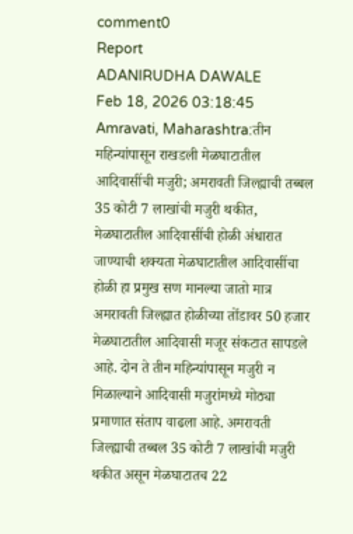comment0
Report
ADANIRUDHA DAWALE
Feb 18, 2026 03:18:45
Amravati, Maharashtra:तीन महिन्यांपासून राखडली मेळघाटातील आदिवासींची मजुरी; अमरावती जिल्ह्याची तब्बल 35 कोटी 7 लाखांची मजुरी थकीत, मेळघाटातील आदिवासींची होळी अंधारात जाण्याची शक्यता मेळघाटातील आदिवासींचा होळी हा प्रमुख सण मानल्या जातो मात्र अमरावती जिल्ह्यात होळीच्या तोंडावर 50 हजार मेळघाटातील आदिवासी मजूर संकटात सापडले आहे. दोन ते तीन महिन्यांपासून मजुरी न मिळाल्याने आदिवासी मजुरांमध्ये मोठ्या प्रमाणात संताप वाढला आहे. अमरावती जिल्ह्याची तब्बल 35 कोटी 7 लाखांची मजुरी थकीत असून मेळघाटातच 22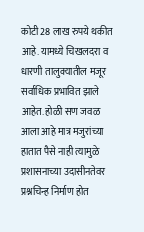कोटी 28 लाख रुपये थकीत आहे. यामध्ये चिखलदरा व धारणी तालुक्यातील मजूर सर्वाधिक प्रभावित झाले आहेत. होळी सण जवळ आला आहे मात्र मजुरांच्या हातात पैसे नाही त्यामुळे प्रशासनाच्या उदासीनतेवर प्रश्नचिन्ह निर्माण होत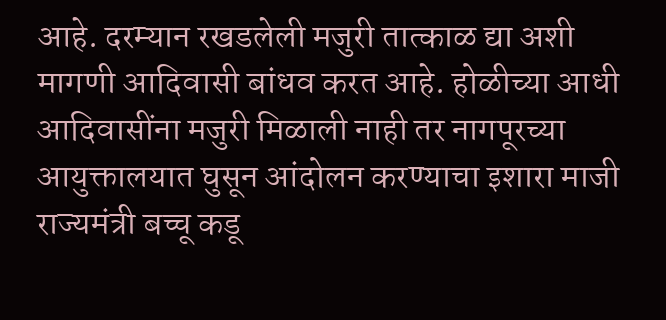आहे. दरम्यान रखडलेली मजुरी तात्काळ द्या अशी मागणी आदिवासी बांधव करत आहे. होळीच्या आधी आदिवासींना मजुरी मिळाली नाही तर नागपूरच्या आयुक्तालयात घुसून आंदोलन करण्याचा इशारा माजी राज्यमंत्री बच्चू कडू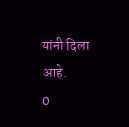यांनी दिला आहे.
0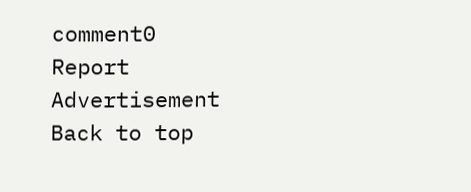comment0
Report
Advertisement
Back to top